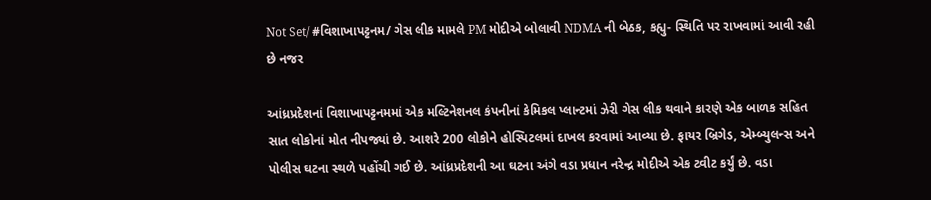Not Set/ #વિશાખાપટ્ટનમ/ ગેસ લીક મામલે PM મોદીએ બોલાવી NDMA ની બેઠક, કહ્યુ- સ્થિતિ પર રાખવામાં આવી રહી છે નજર

આંધ્રપ્રદેશનાં વિશાખાપટ્ટનમમાં એક મલ્ટિનેશનલ કંપનીનાં કેમિકલ પ્લાન્ટમાં ઝેરી ગેસ લીક થવાને કારણે એક બાળક સહિત સાત લોકોનાં મોત નીપજ્યાં છે. આશરે 200 લોકોને હોસ્પિટલમાં દાખલ કરવામાં આવ્યા છે. ફાયર બ્રિગેડ, એમ્બ્યુલન્સ અને પોલીસ ઘટના સ્થળે પહોંચી ગઈ છે. આંધ્રપ્રદેશની આ ઘટના અંગે વડા પ્રધાન નરેન્દ્ર મોદીએ એક ટ્વીટ કર્યું છે. વડા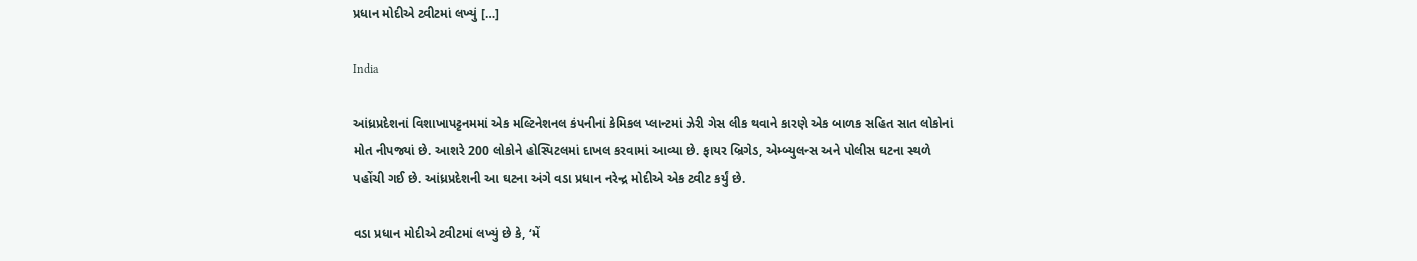પ્રધાન મોદીએ ટ્વીટમાં લખ્યું […]

India

આંધ્રપ્રદેશનાં વિશાખાપટ્ટનમમાં એક મલ્ટિનેશનલ કંપનીનાં કેમિકલ પ્લાન્ટમાં ઝેરી ગેસ લીક થવાને કારણે એક બાળક સહિત સાત લોકોનાં મોત નીપજ્યાં છે. આશરે 200 લોકોને હોસ્પિટલમાં દાખલ કરવામાં આવ્યા છે. ફાયર બ્રિગેડ, એમ્બ્યુલન્સ અને પોલીસ ઘટના સ્થળે પહોંચી ગઈ છે. આંધ્રપ્રદેશની આ ઘટના અંગે વડા પ્રધાન નરેન્દ્ર મોદીએ એક ટ્વીટ કર્યું છે.

વડા પ્રધાન મોદીએ ટ્વીટમાં લખ્યું છે કે, ‘મેં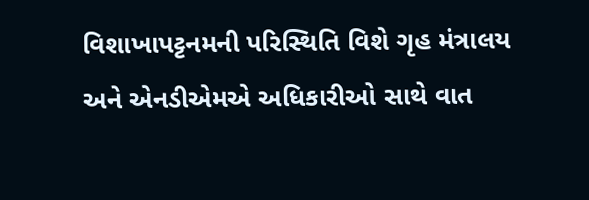વિશાખાપટ્ટનમની પરિસ્થિતિ વિશે ગૃહ મંત્રાલય અને એનડીએમએ અધિકારીઓ સાથે વાત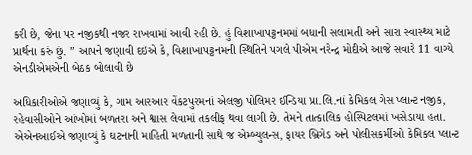કરી છે, જેના પર નજીકથી નજર રાખવામાં આવી રહી છે. હું વિશાખાપટ્ટનમમાં બધાની સલામતી અને સારા સ્વાસ્થ્ય માટે પ્રાર્થના કરું છું. ” આપને જણાવી દઇએ કે, વિશાખાપટ્ટનમની સ્થિતિને પગલે પીએમ નરેન્દ્ર મોદીએ આજે સવારે 11 વાગ્યે એનડીએમએની બેઠક બોલાવી છે

અધિકારીઓએ જણાવ્યું કે, ગામ આરઆર વેંકટપુરમનાં એલજી પોલિમર ઈન્ડિયા પ્રા.લિ.નાં કેમિકલ ગેસ પ્લાન્ટ નજીક, રહેવાસીઓને આંખોમાં બળતરા અને શ્વાસ લેવામાં તકલીફ થવા લાગી છે. તેમને તાત્કાલિક હોસ્પિટલમાં ખસેડાયા હતા. એએનઆઈએ જણાવ્યું કે ઘટનાની માહિતી મળતાની સાથે જ એમ્બ્યુલન્સ, ફાયર બ્રિગેડ અને પોલીસકર્મીઓ કેમિકલ પ્લાન્ટ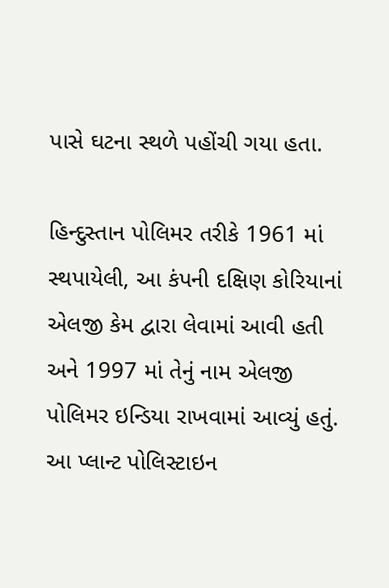પાસે ઘટના સ્થળે પહોંચી ગયા હતા.

હિન્દુસ્તાન પોલિમર તરીકે 1961 માં સ્થપાયેલી, આ કંપની દક્ષિણ કોરિયાનાં એલજી કેમ દ્વારા લેવામાં આવી હતી અને 1997 માં તેનું નામ એલજી પોલિમર ઇન્ડિયા રાખવામાં આવ્યું હતું. આ પ્લાન્ટ પોલિસ્ટાઇન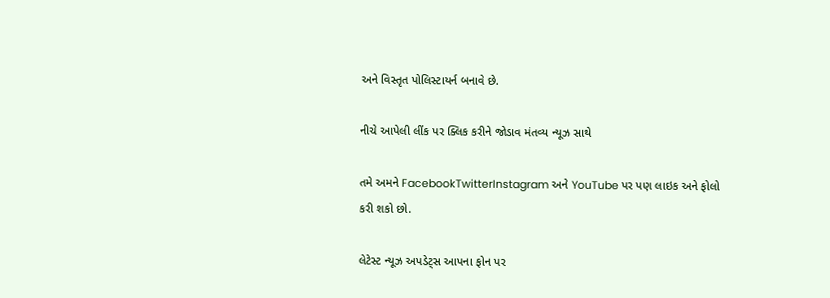અને વિસ્તૃત પોલિસ્ટાયર્ન બનાવે છે.

નીચે આપેલી લીંક પર ક્લિક કરીને જોડાવ મંતવ્ય ન્યૂઝ સાથે

તમે અમને FacebookTwitterInstagram અને YouTube પર પણ લાઇક અને ફોલો કરી શકો છો.

લેટેસ્ટ ન્યૂઝ અપડેટ્સ આપના ફોન પર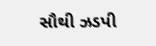સૌથી ઝડપી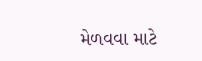મેળવવા માટે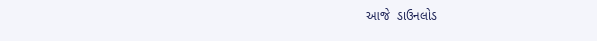આજે  ડાઉનલોડ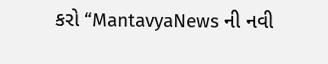કરો “MantavyaNews ની નવી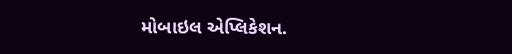મોબાઇલ એપ્લિકેશન.